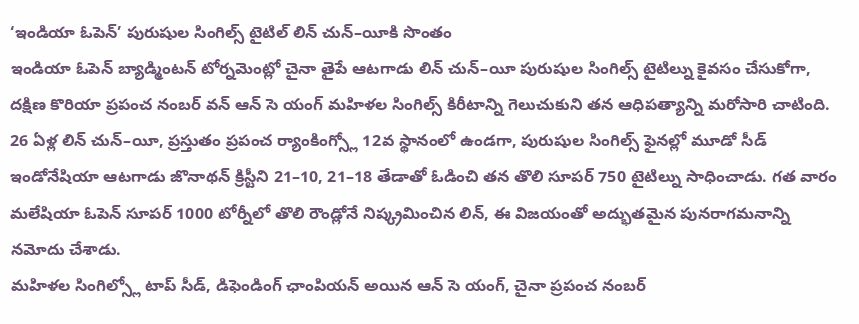‘ఇండియా ఓపెన్’ పురుషుల సింగిల్స్ టైటిల్ లిన్ చున్–యీకి సొంతం
ఇండియా ఓపెన్ బ్యాడ్మింటన్ టోర్నమెంట్లో చైనా తైపే ఆటగాడు లిన్ చున్–యీ పురుషుల సింగిల్స్ టైటిల్ను కైవసం చేసుకోగా, దక్షిణ కొరియా ప్రపంచ నంబర్ వన్ ఆన్ సె యంగ్ మహిళల సింగిల్స్ కిరీటాన్ని గెలుచుకుని తన ఆధిపత్యాన్ని మరోసారి చాటింది. 26 ఏళ్ల లిన్ చున్–యీ, ప్రస్తుతం ప్రపంచ ర్యాంకింగ్స్లో 12వ స్థానంలో ఉండగా, పురుషుల సింగిల్స్ ఫైనల్లో మూడో సీడ్ ఇండోనేషియా ఆటగాడు జొనాథన్ క్రిస్టీని 21–10, 21–18 తేడాతో ఓడించి తన తొలి సూపర్ 750 టైటిల్ను సాధించాడు. గత వారం మలేషియా ఓపెన్ సూపర్ 1000 టోర్నీలో తొలి రౌండ్లోనే నిష్క్రమించిన లిన్, ఈ విజయంతో అద్భుతమైన పునరాగమనాన్ని నమోదు చేశాడు.
మహిళల సింగిల్స్లో టాప్ సీడ్, డిఫెండింగ్ ఛాంపియన్ అయిన ఆన్ సె యంగ్, చైనా ప్రపంచ నంబర్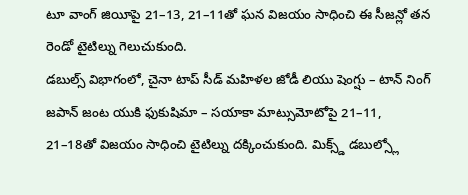టూ వాంగ్ జియీపై 21–13, 21–11తో ఘన విజయం సాధించి ఈ సీజన్లో తన రెండో టైటిల్ను గెలుచుకుంది.
డబుల్స్ విభాగంలో, చైనా టాప్ సీడ్ మహిళల జోడీ లియు షెంగ్షు – టాన్ నింగ్ జపాన్ జంట యుకి ఫుకుషిమా – సయాకా మాట్సుమోటోపై 21–11, 21–18తో విజయం సాధించి టైటిల్ను దక్కించుకుంది. మిక్స్డ్ డబుల్స్లో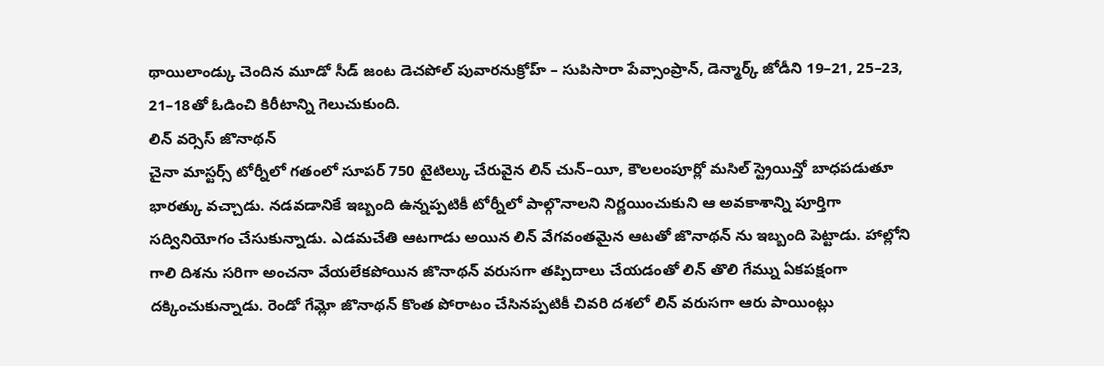థాయిలాండ్కు చెందిన మూడో సీడ్ జంట డెచపోల్ పువారనుక్రోహ్ – సుపిసారా పేవ్సాంప్రాన్, డెన్మార్క్ జోడీని 19–21, 25–23, 21–18తో ఓడించి కిరీటాన్ని గెలుచుకుంది.
లిన్ వర్సెస్ జొనాథన్
చైనా మాస్టర్స్ టోర్నీలో గతంలో సూపర్ 750 టైటిల్కు చేరువైన లిన్ చున్–యీ, కౌలలంపూర్లో మసిల్ స్ట్రెయిన్తో బాధపడుతూ భారత్కు వచ్చాడు. నడవడానికే ఇబ్బంది ఉన్నప్పటికీ టోర్నీలో పాల్గొనాలని నిర్ణయించుకుని ఆ అవకాశాన్ని పూర్తిగా సద్వినియోగం చేసుకున్నాడు. ఎడమచేతి ఆటగాడు అయిన లిన్ వేగవంతమైన ఆటతో జొనాథన్ ను ఇబ్బంది పెట్టాడు. హాల్లోని గాలి దిశను సరిగా అంచనా వేయలేకపోయిన జొనాథన్ వరుసగా తప్పిదాలు చేయడంతో లిన్ తొలి గేమ్ను ఏకపక్షంగా దక్కించుకున్నాడు. రెండో గేమ్లో జొనాథన్ కొంత పోరాటం చేసినప్పటికీ చివరి దశలో లిన్ వరుసగా ఆరు పాయింట్లు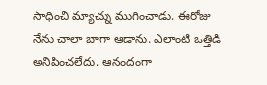సాధించి మ్యాచ్ను ముగించాడు. ఈరోజు నేను చాలా బాగా ఆడాను. ఎలాంటి ఒత్తిడి అనిపించలేదు. ఆనందంగా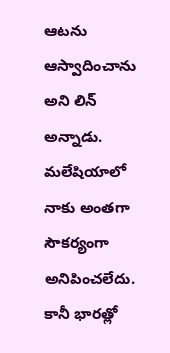ఆటను ఆస్వాదించాను అని లిన్ అన్నాడు.
మలేషియాలో నాకు అంతగా సౌకర్యంగా అనిపించలేదు. కానీ భారత్లో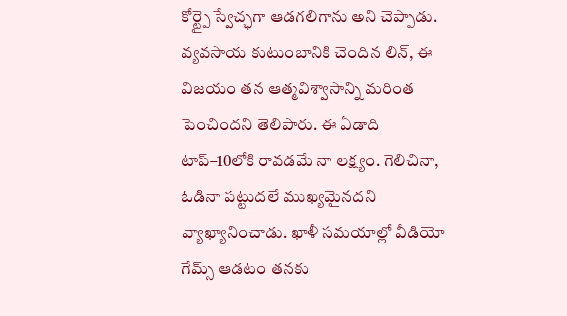కోర్ట్పై స్వేచ్ఛగా ఆడగలిగాను అని చెప్పాడు. వ్యవసాయ కుటుంబానికి చెందిన లిన్, ఈ విజయం తన ఆత్మవిశ్వాసాన్ని మరింత పెంచిందని తెలిపారు. ఈ ఏడాది టాప్–10లోకి రావడమే నా లక్ష్యం. గెలిచినా, ఓడినా పట్టుదలే ముఖ్యమైనదని వ్యాఖ్యానించాడు. ఖాళీ సమయాల్లో వీడియో గేమ్స్ ఆడటం తనకు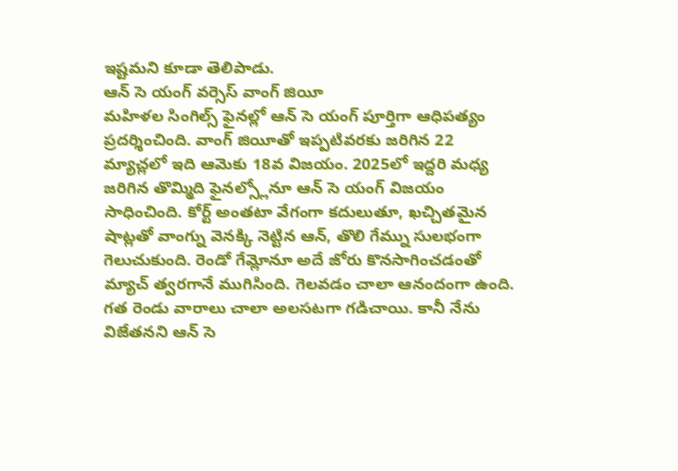ఇష్టమని కూడా తెలిపాడు.
ఆన్ సె యంగ్ వర్సెస్ వాంగ్ జియీ
మహిళల సింగిల్స్ ఫైనల్లో ఆన్ సె యంగ్ పూర్తిగా ఆధిపత్యం ప్రదర్శించింది. వాంగ్ జియీతో ఇప్పటివరకు జరిగిన 22 మ్యాచ్లలో ఇది ఆమెకు 18వ విజయం. 2025లో ఇద్దరి మధ్య జరిగిన తొమ్మిది ఫైనల్స్లోనూ ఆన్ సె యంగ్ విజయం సాధించింది. కోర్ట్ అంతటా వేగంగా కదులుతూ, ఖచ్చితమైన షాట్లతో వాంగ్ను వెనక్కి నెట్టిన ఆన్, తొలి గేమ్ను సులభంగా గెలుచుకుంది. రెండో గేమ్లోనూ అదే జోరు కొనసాగించడంతో మ్యాచ్ త్వరగానే ముగిసింది. గెలవడం చాలా ఆనందంగా ఉంది. గత రెండు వారాలు చాలా అలసటగా గడిచాయి. కానీ నేను విజేతనని ఆన్ సె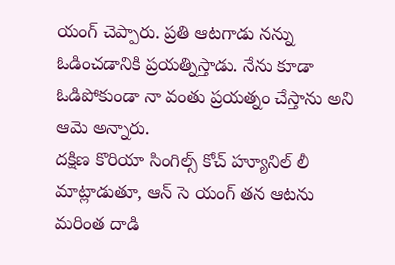యంగ్ చెప్పారు. ప్రతి ఆటగాడు నన్ను ఓడించడానికి ప్రయత్నిస్తాడు. నేను కూడా ఓడిపోకుండా నా వంతు ప్రయత్నం చేస్తాను అని ఆమె అన్నారు.
దక్షిణ కొరియా సింగిల్స్ కోచ్ హ్యూనిల్ లీ మాట్లాడుతూ, ఆన్ సె యంగ్ తన ఆటను మరింత దాడి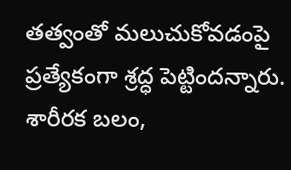తత్వంతో మలుచుకోవడంపై ప్రత్యేకంగా శ్రద్ధ పెట్టిందన్నారు. శారీరక బలం,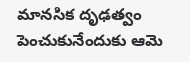మానసిక దృఢత్వం పెంచుకునేందుకు ఆమె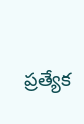ప్రత్యేక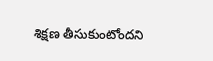శిక్షణ తీసుకుంటోందని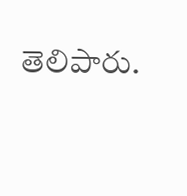తెలిపారు.